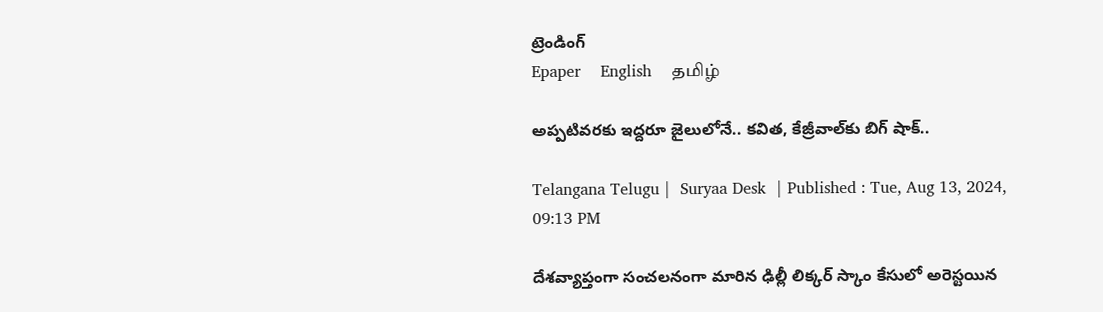ట్రెండింగ్
Epaper    English    தமிழ்

అప్పటివరకు ఇద్దరూ జైలులోనే.. కవిత, కేజ్రీవాల్‌కు బిగ్ షాక్..

Telangana Telugu |  Suryaa Desk  | Published : Tue, Aug 13, 2024, 09:13 PM

దేశవ్యాప్తంగా సంచలనంగా మారిన ఢిల్లీ లిక్కర్ స్కాం కేసులో అరెస్టయిన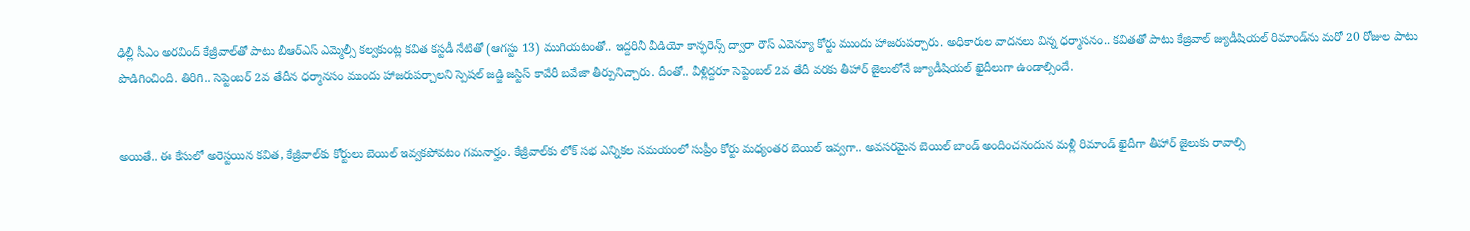ఢిల్లీ సీఎం అరవింద్ కేజ్రీవాల్‌తో పాటు బీఆర్ఎస్ ఎమ్మెల్సీ కల్వకుంట్ల కవిత కస్టడీ నేటితో (ఆగస్టు 13) ముగియటంతో.. ఇద్దరినీ వీడియో కాన్ఫరెన్స్ ద్వారా రౌస్ ఎవెన్యూ కోర్టు ముందు హాజరుపర్చారు. అధికారుల వాదనలు విన్న ధర్మాసనం.. కవితతో పాటు కేజ్రివాల్‌ జ్యుడీషియల్ రిమాండ్‌‌ను మరో 20 రోజుల పాటు పొడిగించింది. తిరిగి.. సెప్టెంబర్ 2వ తేదీన ధర్మానసం ముందు హాజరుపర్చాలని స్పెషల్ జడ్జి జస్టిస్ కావేరీ బవేజా తీర్పునిచ్చారు. దీంతో.. వీళ్లిద్దరూ సెప్టెంబల్ 2వ తేదీ వరకు తీహార్ జైలులోనే జ్యూడీషియల్ ఖైదీలుగా ఉండాల్సిందే.


అయితే.. ఈ కేసులో అరెస్టయిన కవిత, కేజ్రీవాల్‌కు కోర్టులు బెయిల్ ఇవ్వకపోవటం గమనార్హం. కేజ్రీవాల్‌కు లోక్ సభ ఎన్నికల సమయంలో సుప్రీం కోర్టు మధ్యంతర బెయిల్ ఇవ్వగా.. అవసరమైన బెయిల్ బాండ్ అందించనందున మళ్లీ రిమాండ్‌ ఖైదీగా తీహార్ జైలుకు రావాల్సి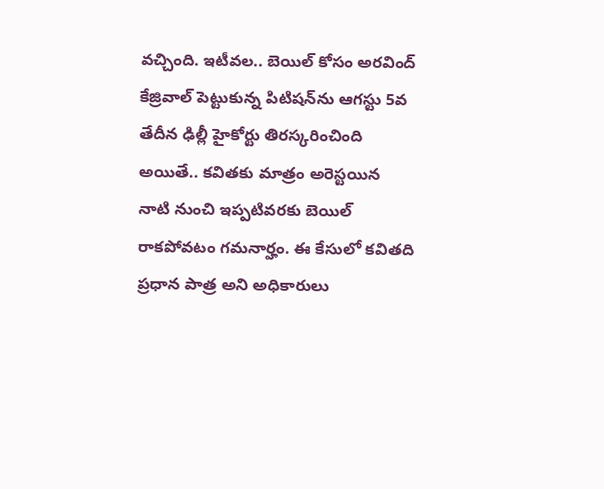వచ్చింది. ఇటీవల.. బెయిల్ కోసం అరవింద్ కేజ్రివాల్ పెట్టుకున్న పిటిషన్‌ను ఆగస్టు 5వ తేదీన ఢిల్లీ హైకోర్టు తిరస్కరించింది అయితే.. కవితకు మాత్రం అరెస్టయిన నాటి నుంచి ఇప్పటివరకు బెయిల్ రాకపోవటం గమనార్హం. ఈ కేసులో కవితది ప్రధాన పాత్ర అని అధికారులు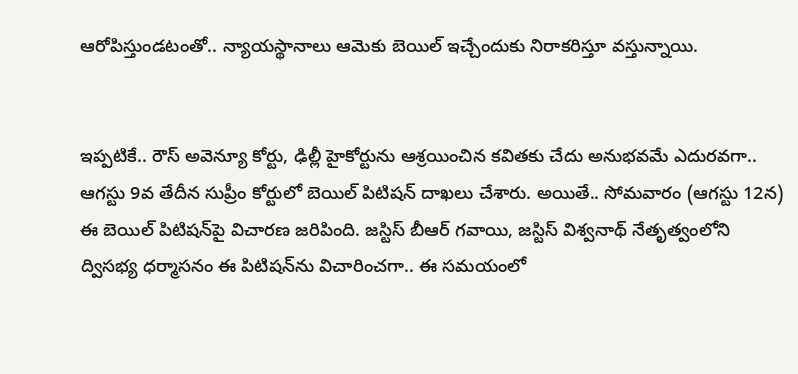ఆరోపిస్తుండటంతో.. న్యాయస్థానాలు ఆమెకు బెయిల్ ఇచ్చేందుకు నిరాకరిస్తూ వస్తున్నాయి.


ఇప్పటికే.. రౌస్ అవెన్యూ కోర్టు, ఢిల్లీ హైకోర్టును ఆశ్రయించిన కవితకు చేదు అనుభవమే ఎదురవగా.. ఆగస్టు 9వ తేదీన సుప్రీం కోర్టులో బెయిల్ పిటిషన్ దాఖలు చేశారు. అయితే.. సోమవారం (ఆగస్టు 12న) ఈ బెయిల్ పిటిషన్‌పై విచారణ జరిపింది. జస్టిస్ బీఆర్ గవాయి, జస్టిస్ విశ్వనాథ్ నేతృత్వంలోని ద్విసభ్య ధర్మాసనం ఈ పిటిషన్‌ను విచారించగా.. ఈ సమయంలో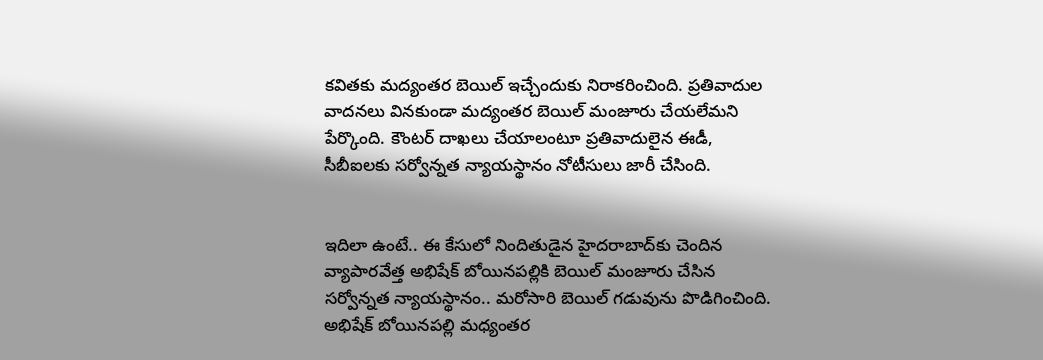కవితకు మద్యంతర బెయిల్ ఇచ్చేందుకు నిరాకరించింది. ప్రతివాదుల వాదనలు వినకుండా మద్యంతర బెయిల్ మంజూరు చేయలేమని పేర్కొంది. కౌంటర్ దాఖలు చేయాలంటూ ప్రతివాదులైన ఈడీ, సీబీఐలకు సర్వోన్నత న్యాయస్థానం నోటీసులు జారీ చేసింది.


ఇదిలా ఉంటే.. ఈ కేసులో నిందితుడైన హైదరాబాద్‌కు చెందిన వ్యాపారవేత్త అభిషేక్ బోయినపల్లికి బెయిల్ మంజూరు చేసిన సర్వోన్నత న్యాయస్థానం.. మరోసారి బెయిల్ గడువును పొడిగించింది. అభిషేక్ బోయినపల్లి మధ్యంతర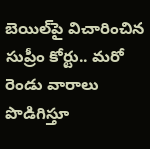బెయిల్‌పై విచారించిన సుప్రీం కోర్టు.. మరో రెండు వారాలు పొడిగిస్తూ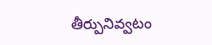తీర్పునివ్వటం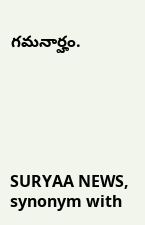గమనార్హం.






SURYAA NEWS, synonym with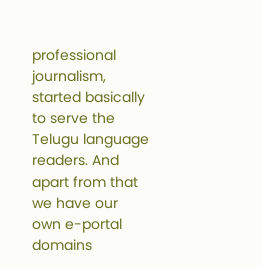professional journalism, started basically to serve the Telugu language readers. And apart from that we have our own e-portal domains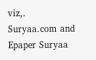viz,. Suryaa.com and Epaper Suryaa